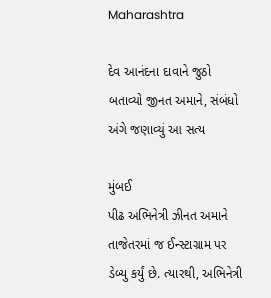Maharashtra

દેવ આનંદના દાવાને જુઠો બતાવ્યો જીનત અમાને, સંબંધો અંગે જણાવ્યું આ સત્ય

મુંબઈ
પીઢ અભિનેત્રી ઝીનત અમાને તાજેતરમાં જ ઈન્સ્ટાગ્રામ પર ડેબ્યુ કર્યું છે. ત્યારથી, અભિનેત્રી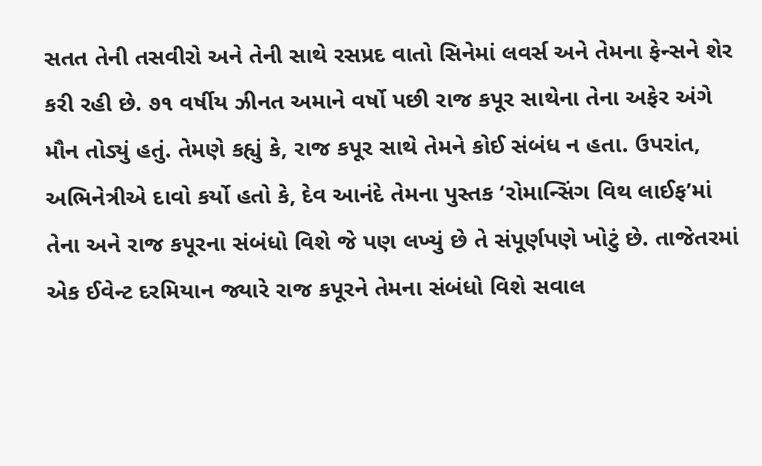સતત તેની તસવીરો અને તેની સાથે રસપ્રદ વાતો સિનેમાં લવર્સ અને તેમના ફેન્સને શેર કરી રહી છે. ૭૧ વર્ષીય ઝીનત અમાને વર્ષો પછી રાજ કપૂર સાથેના તેના અફેર અંગે મૌન તોડ્યું હતું. તેમણે કહ્યું કે, રાજ કપૂર સાથે તેમને કોઈ સંબંધ ન હતા. ઉપરાંત, અભિનેત્રીએ દાવો કર્યો હતો કે, દેવ આનંદે તેમના પુસ્તક ‘રોમાન્સિંગ વિથ લાઈફ’માં તેના અને રાજ કપૂરના સંબંધો વિશે જે પણ લખ્યું છે તે સંપૂર્ણપણે ખોટું છે. તાજેતરમાં એક ઈવેન્ટ દરમિયાન જ્યારે રાજ કપૂરને તેમના સંબંધો વિશે સવાલ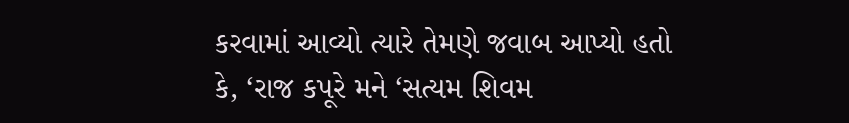કરવામાં આવ્યો ત્યારે તેમણે જવાબ આપ્યો હતો કે, ‘રાજ કપૂરે મને ‘સત્યમ શિવમ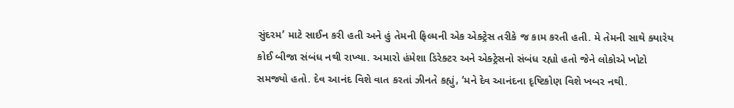સુંદરમ’ માટે સાઈન કરી હતી અને હું તેમની ફિલ્મની એક એક્ટ્રેસ તરીકે જ કામ કરતી હતી. મે તેમની સાથે ક્યારેય કોઈ બીજા સંબંધ નથી રાખ્યા. અમારો હંમેશા ડિરેક્ટર અને એક્ટ્રેસનો સંબંધ રહ્યો હતો જેને લોકોએ ખોટો સમજ્યો હતો. દેવ આનંદ વિશે વાત કરતાં ઝીનતે કહ્યું, ‘મને દેવ આનંદના દૃષ્ટિકોણ વિશે ખબર નથી.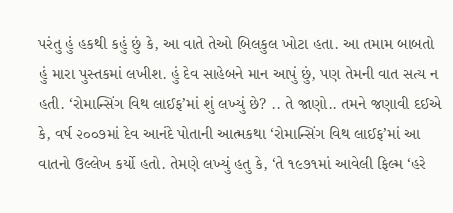પરંતુ હું હકથી કહું છું કે, આ વાતે તેઓ બિલકુલ ખોટા હતા. આ તમામ બાબતો હું મારા પુસ્તકમાં લખીશ. હું દેવ સાહેબને માન આપું છું, પણ તેમની વાત સત્ય ન હતી. ‘રોમાન્સિંગ વિથ લાઈફ’માં શું લખ્યું છે? .. તે જાણો.. તમને જણાવી દઈએ કે, વર્ષ ૨૦૦૭માં દેવ આનંદે પોતાની આત્મકથા ‘રોમાન્સિંગ વિથ લાઈફ’માં આ વાતનો ઉલ્લેખ કર્યો હતો. તેમણે લખ્યું હતુ કે, ‘તે ૧૯૭૧માં આવેલી ફિલ્મ ‘હરે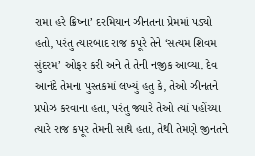રામા હરે ક્રિષ્ના’ દરમિયાન ઝીનતના પ્રેમમાં પડ્યો હતો, પરંતુ ત્યારબાદ રાજ કપૂરે તેને ‘સત્યમ શિવમ સુંદરમ’ ઓફર કરી અને તે તેની નજીક આવ્યા. દેવ આનંદે તેમના પુસ્તકમાં લખ્યું હતુ કે, તેઓ ઝીનતને પ્રપોઝ કરવાના હતા, પરંતુ જ્યારે તેઓ ત્યાં પહોંચ્યા ત્યારે રાજ કપૂર તેમની સાથે હતા, તેથી તેમણે જીનતને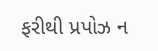ફરીથી પ્રપોઝ ન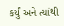કર્યું અને ત્યાંથી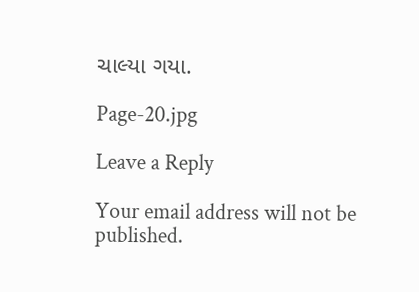ચાલ્યા ગયા.

Page-20.jpg

Leave a Reply

Your email address will not be published.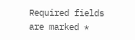Required fields are marked *